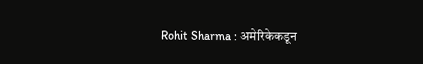Rohit Sharma : अमेरिकेकडून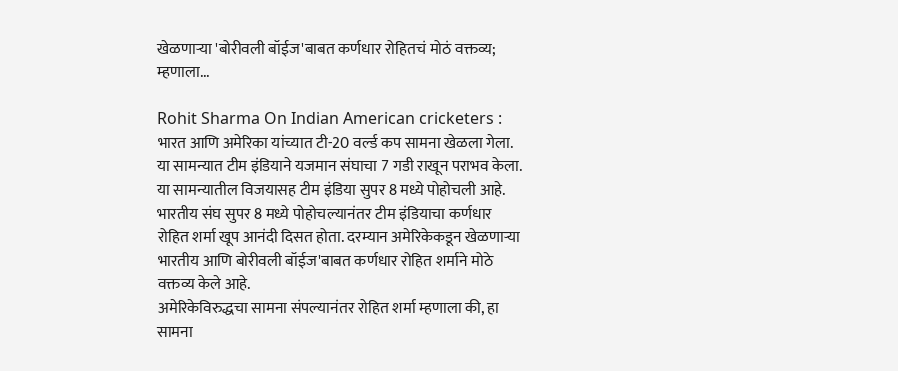खेळणाऱ्या 'बोरीवली बॉईज'बाबत कर्णधार रोहितचं मोठं वक्तव्य; म्हणाला...

Rohit Sharma On Indian American cricketers : भारत आणि अमेरिका यांच्यात टी-20 वर्ल्ड कप सामना खेळला गेला. या सामन्यात टीम इंडियाने यजमान संघाचा 7 गडी राखून पराभव केला. या सामन्यातील विजयासह टीम इंडिया सुपर 8 मध्ये पोहोचली आहे. भारतीय संघ सुपर 8 मध्ये पोहोचल्यानंतर टीम इंडियाचा कर्णधार रोहित शर्मा खूप आनंदी दिसत होता. दरम्यान अमेरिकेकडून खेळणाऱ्या भारतीय आणि बोरीवली बॉईज'बाबत कर्णधार रोहित शर्माने मोठे वक्तव्य केले आहे.
अमेरिकेविरुद्धचा सामना संपल्यानंतर रोहित शर्मा म्हणाला की, हा सामना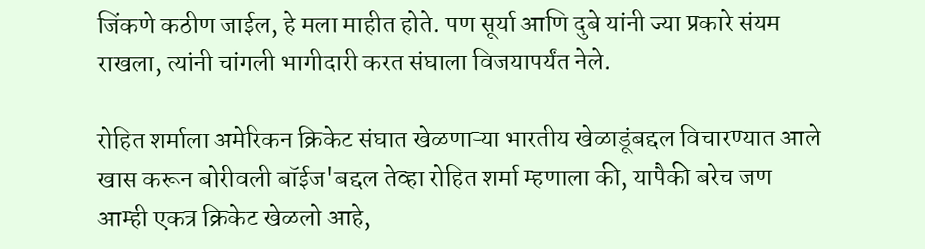जिंकणे कठीण जाईल, हे मला माहीत होते. पण सूर्या आणि दुबे यांनी ज्या प्रकारे संयम राखला, त्यांनी चांगली भागीदारी करत संघाला विजयापर्यंत नेले.

रोहित शर्माला अमेरिकन क्रिकेट संघात खेळणाऱ्या भारतीय खेळाडूंबद्दल विचारण्यात आले खास करून बोरीवली बॉईज'बद्दल तेव्हा रोहित शर्मा म्हणाला की, यापैकी बरेच जण आम्ही एकत्र क्रिकेट खेळलो आहे,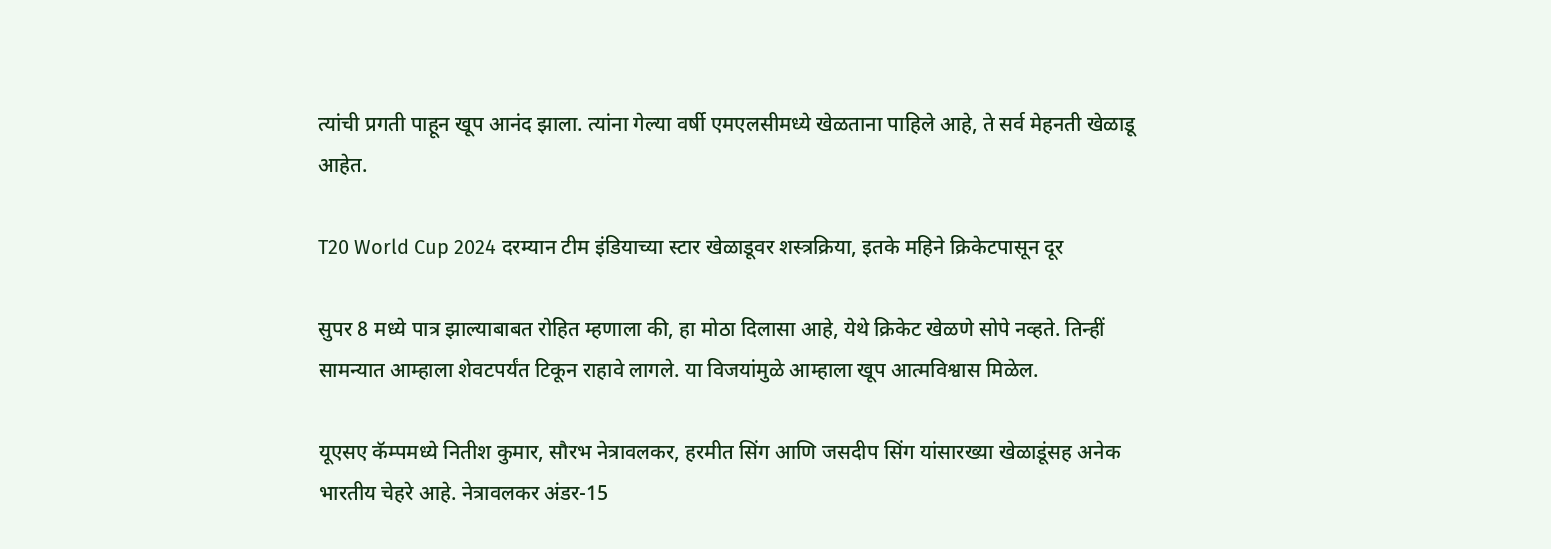त्यांची प्रगती पाहून खूप आनंद झाला. त्यांना गेल्या वर्षी एमएलसीमध्ये खेळताना पाहिले आहे, ते सर्व मेहनती खेळाडू आहेत.

T20 World Cup 2024 दरम्यान टीम इंडियाच्या स्टार खेळाडूवर शस्त्रक्रिया, इतके महिने क्रिकेटपासून दूर

सुपर 8 मध्ये पात्र झाल्याबाबत रोहित म्हणाला की, हा मोठा दिलासा आहे, येथे क्रिकेट खेळणे सोपे नव्हते. तिन्हीं सामन्यात आम्हाला शेवटपर्यंत टिकून राहावे लागले. या विजयांमुळे आम्हाला खूप आत्मविश्वास मिळेल.

यूएसए कॅम्पमध्ये नितीश कुमार, सौरभ नेत्रावलकर, हरमीत सिंग आणि जसदीप सिंग यांसारख्या खेळाडूंसह अनेक भारतीय चेहरे आहे. नेत्रावलकर अंडर-15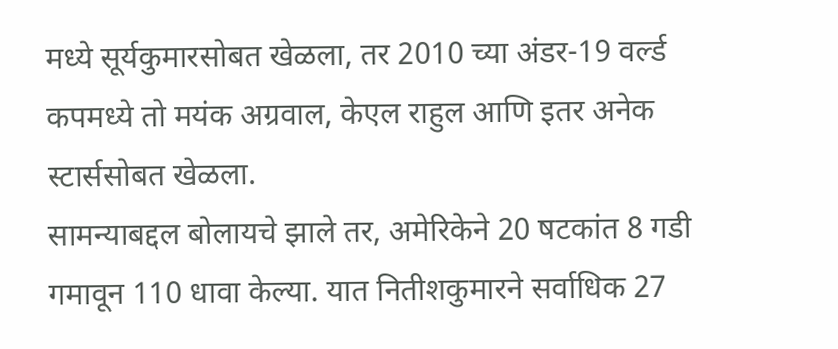मध्ये सूर्यकुमारसोबत खेळला, तर 2010 च्या अंडर-19 वर्ल्ड कपमध्ये तो मयंक अग्रवाल, केएल राहुल आणि इतर अनेक स्टार्ससोबत खेळला.
सामन्याबद्दल बोलायचे झाले तर, अमेरिकेने 20 षटकांत 8 गडी गमावून 110 धावा केल्या. यात नितीशकुमारने सर्वाधिक 27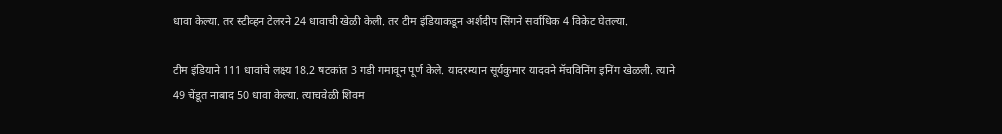धावा केल्या. तर स्टीव्हन टेलरने 24 धावाची खेळी केली. तर टीम इंडियाकडून अर्शदीप सिंगने सर्वाधिक 4 विकेट घेतल्या.

टीम इंडियाने 111 धावांचे लक्ष्य 18.2 षटकांत 3 गडी गमावून पूर्ण केले. यादरम्यान सूर्यकुमार यादवने मॅचविनिंग इनिंग खेळली. त्याने 49 चेंडूत नाबाद 50 धावा केल्या. त्याचवेळी शिवम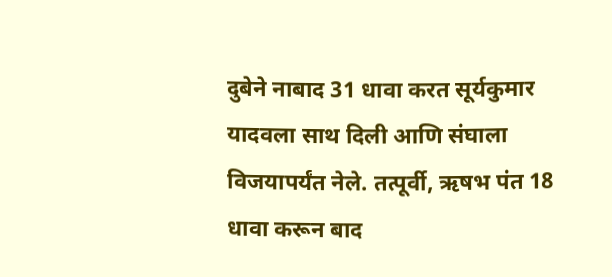दुबेने नाबाद 31 धावा करत सूर्यकुमार यादवला साथ दिली आणि संघाला विजयापर्यंत नेले. तत्पूर्वी, ऋषभ पंत 18 धावा करून बाद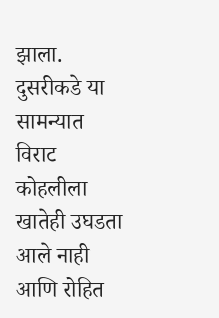झाला. दुसरीकडे या सामन्यात विराट कोहलीला खातेही उघडता आले नाही आणि रोहित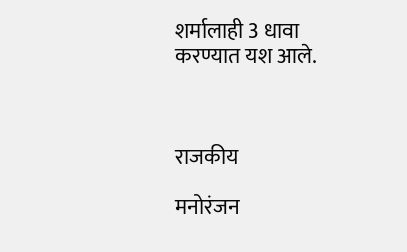शर्मालाही 3 धावा करण्यात यश आले.



राजकीय

मनोरंजन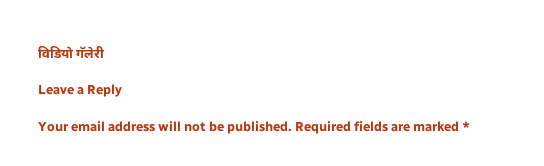विडियो गॅलेरी

Leave a Reply

Your email address will not be published. Required fields are marked *